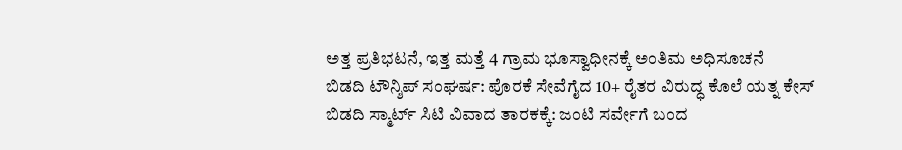ಅತ್ತ ಪ್ರತಿಭಟನೆ, ಇತ್ತ ಮತ್ತೆ 4 ಗ್ರಾಮ ಭೂಸ್ವಾಧೀನಕ್ಕೆ ಅಂತಿಮ ಅಧಿಸೂಚನೆ
ಬಿಡದಿ ಟೌನ್ಶಿಪ್ ಸಂಘರ್ಷ: ಪೊರಕೆ ಸೇವೆಗೈದ 10+ ರೈತರ ವಿರುದ್ಧ ಕೊಲೆ ಯತ್ನ ಕೇಸ್
ಬಿಡದಿ ಸ್ಮಾರ್ಟ್ ಸಿಟಿ ವಿವಾದ ತಾರಕಕ್ಕೆ: ಜಂಟಿ ಸರ್ವೇಗೆ ಬಂದ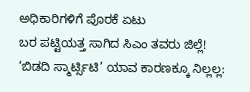ಅಧಿಕಾರಿಗಳಿಗೆ ಪೊರಕೆ ಏಟು
ಬರ ಪಟ್ಟಿಯತ್ತ ಸಾಗಿದ ಸಿಎಂ ತವರು ಜಿಲ್ಲೆ!
‘ಬಿಡದಿ ಸ್ಮಾರ್ಟ್ಸಿಟಿ’ ಯಾವ ಕಾರಣಕ್ಕೂ ನಿಲ್ಲಲ್ಲ: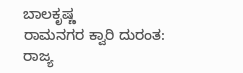ಬಾಲಕೃಷ್ಣ
ರಾಮನಗರ ಕ್ವಾರಿ ದುರಂತ: ರಾಜ್ಯ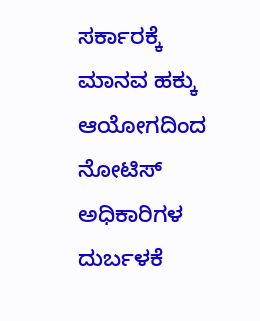ಸರ್ಕಾರಕ್ಕೆ ಮಾನವ ಹಕ್ಕು ಆಯೋಗದಿಂದ ನೋಟಿಸ್
ಅಧಿಕಾರಿಗಳ ದುರ್ಬಳಕೆ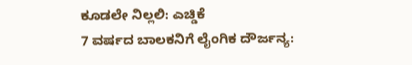ಕೂಡಲೇ ನಿಲ್ಲಲಿ: ಎಚ್ಡಿಕೆ
7 ವರ್ಷದ ಬಾಲಕನಿಗೆ ಲೈಂಗಿಕ ದೌರ್ಜನ್ಯ: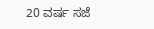20 ವರ್ಷ ಸಜೆ